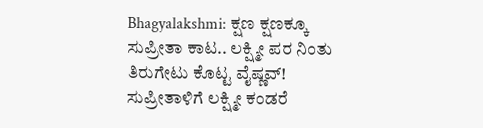Bhagyalakshmi: ಕ್ಷಣ ಕ್ಷಣಕ್ಕೂ ಸುಪ್ರೀತಾ ಕಾಟ.. ಲಕ್ಷ್ಮೀ ಪರ ನಿಂತು ತಿರುಗೇಟು ಕೊಟ್ಟ ವೈಷ್ಣವ್!
ಸುಪ್ರೀತಾಳಿಗೆ ಲಕ್ಷ್ಮೀ ಕಂಡರೆ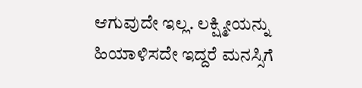ಆಗುವುದೇ ಇಲ್ಲ. ಲಕ್ಷ್ಮೀಯನ್ನು ಹಿಯಾಳಿಸದೇ ಇದ್ದರೆ ಮನಸ್ಸಿಗೆ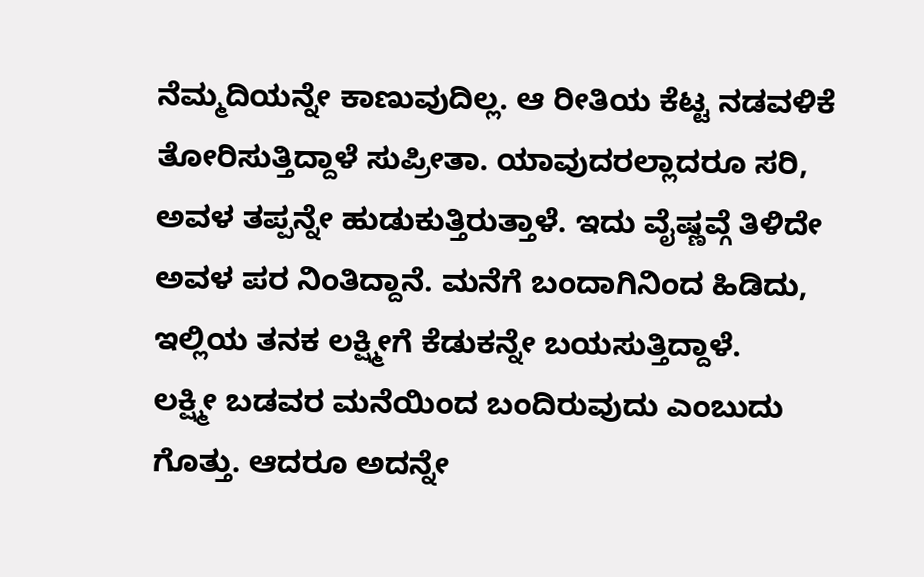ನೆಮ್ಮದಿಯನ್ನೇ ಕಾಣುವುದಿಲ್ಲ. ಆ ರೀತಿಯ ಕೆಟ್ಟ ನಡವಳಿಕೆ ತೋರಿಸುತ್ತಿದ್ದಾಳೆ ಸುಪ್ರೀತಾ. ಯಾವುದರಲ್ಲಾದರೂ ಸರಿ, ಅವಳ ತಪ್ಪನ್ನೇ ಹುಡುಕುತ್ತಿರುತ್ತಾಳೆ. ಇದು ವೈಷ್ಣವ್ಗೆ ತಿಳಿದೇ ಅವಳ ಪರ ನಿಂತಿದ್ದಾನೆ. ಮನೆಗೆ ಬಂದಾಗಿನಿಂದ ಹಿಡಿದು, ಇಲ್ಲಿಯ ತನಕ ಲಕ್ಷ್ಮೀಗೆ ಕೆಡುಕನ್ನೇ ಬಯಸುತ್ತಿದ್ದಾಳೆ.
ಲಕ್ಷ್ಮೀ ಬಡವರ ಮನೆಯಿಂದ ಬಂದಿರುವುದು ಎಂಬುದು ಗೊತ್ತು. ಆದರೂ ಅದನ್ನೇ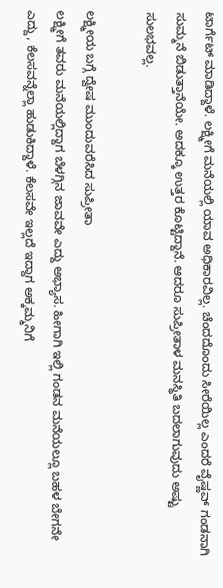ಟಾರ್ಗೆಟ್ ಮಾಡಿದ್ದಾಳೆ. ಲಕ್ಷ್ಮೀಗೆ ಮನೆಯಲ್ಲಿ ಯಾವ ಅಧಿಕಾರವಿಲ್ಲ. ಚೆಂದದೊಂದು ಸೀರೆಯಿಲ್ಲ ಎಂದರೆ ವೈಷ್ಣವ್ ಗಂಡನಾಗಿ ಸುಮ್ಮನೆ ಬಿಡುತ್ತಾನೆಯೇ. ಅದಕ್ಕೂ ಉತ್ತರ ಕೊಟ್ಟಿದ್ದಾನೆ. ಆದರೂ ಸುಪ್ರೀತಾಳ ಮನಸ್ಥಿತಿ ಬದಲಾಗುವುದು ಅಷ್ಟು ಸುಲಭವಲ್ಲ.

ಲಕ್ಷ್ಮೀಯ ಬಗ್ಗೆ ದ್ವೇಷ ಮುಂದುವರೆಸಿದ ಸುಪ್ರೀತಾ
ಲಕ್ಷ್ಮೀಗೆ ತವರು ಮನೆಯಲ್ಲಿದ್ದಾಗ ಬೆಳಗ್ಗಿನ ಜಾವವೇ ಎದ್ದು ಅಭ್ಯಾಸ. ಹೀಗಾಗಿ ಇಲ್ಲಿ ಗಂಡನ ಮನೆಯಲ್ಲೂ ಬಹಳ ಬೇಗನೇ ಎದ್ದು, ಕೆಲಸವನ್ನೆಲ್ಲಾ ಹುಡುಕಿದ್ದಾಳೆ. ಕೆಲಸವೇ ಇಲ್ಲದೆ ಇದ್ದಾಗ ಅಕ್ಕಮ್ಮನಿಗೆ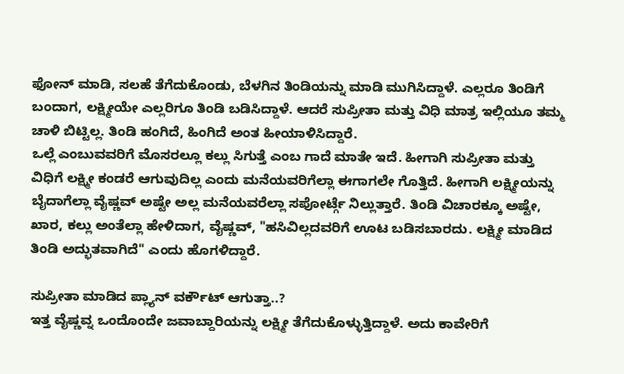ಫೋನ್ ಮಾಡಿ, ಸಲಹೆ ತೆಗೆದುಕೊಂಡು, ಬೆಳಗಿನ ತಿಂಡಿಯನ್ನು ಮಾಡಿ ಮುಗಿಸಿದ್ದಾಳೆ. ಎಲ್ಲರೂ ತಿಂಡಿಗೆ ಬಂದಾಗ, ಲಕ್ಷ್ಮೀಯೇ ಎಲ್ಲರಿಗೂ ತಿಂಡಿ ಬಡಿಸಿದ್ದಾಳೆ. ಆದರೆ ಸುಪ್ರೀತಾ ಮತ್ತು ವಿಧಿ ಮಾತ್ರ ಇಲ್ಲಿಯೂ ತಮ್ಮ ಚಾಳಿ ಬಿಟ್ಟಿಲ್ಲ. ತಿಂಡಿ ಹಂಗಿದೆ, ಹಿಂಗಿದೆ ಅಂತ ಹೀಯಾಳಿಸಿದ್ದಾರೆ.
ಒಲ್ಲೆ ಎಂಬುವವರಿಗೆ ಮೊಸರಲ್ಲೂ ಕಲ್ಲು ಸಿಗುತ್ತೆ ಎಂಬ ಗಾದೆ ಮಾತೇ ಇದೆ. ಹೀಗಾಗಿ ಸುಪ್ರೀತಾ ಮತ್ತು ವಿಧಿಗೆ ಲಕ್ಷ್ಮೀ ಕಂಡರೆ ಆಗುವುದಿಲ್ಲ ಎಂದು ಮನೆಯವರಿಗೆಲ್ಲಾ ಈಗಾಗಲೇ ಗೊತ್ತಿದೆ. ಹೀಗಾಗಿ ಲಕ್ಷ್ಮೀಯನ್ನು ಬೈದಾಗೆಲ್ಲಾ ವೈಷ್ಣವ್ ಅಷ್ಟೇ ಅಲ್ಲ ಮನೆಯವರೆಲ್ಲಾ ಸಪೋರ್ಟ್ಗೆ ನಿಲ್ಲುತ್ತಾರೆ. ತಿಂಡಿ ವಿಚಾರಕ್ಕೂ ಅಷ್ಟೇ, ಖಾರ, ಕಲ್ಲು ಅಂತೆಲ್ಲಾ ಹೇಳಿದಾಗ, ವೈಷ್ಣವ್, "ಹಸಿವಿಲ್ಲದವರಿಗೆ ಊಟ ಬಡಿಸಬಾರದು. ಲಕ್ಷ್ಮೀ ಮಾಡಿದ ತಿಂಡಿ ಅದ್ಭುತವಾಗಿದೆ" ಎಂದು ಹೊಗಳಿದ್ದಾರೆ.

ಸುಪ್ರೀತಾ ಮಾಡಿದ ಪ್ಲ್ಯಾನ್ ವರ್ಕೌಟ್ ಆಗುತ್ತಾ..?
ಇತ್ತ ವೈಷ್ಣವ್ನ ಒಂದೊಂದೇ ಜವಾಬ್ದಾರಿಯನ್ನು ಲಕ್ಷ್ಮೀ ತೆಗೆದುಕೊಳ್ಳುತ್ತಿದ್ದಾಳೆ. ಅದು ಕಾವೇರಿಗೆ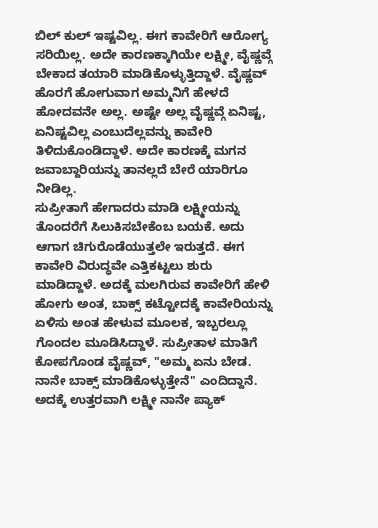ಬಿಲ್ ಕುಲ್ ಇಷ್ಟವಿಲ್ಲ. ಈಗ ಕಾವೇರಿಗೆ ಆರೋಗ್ಯ ಸರಿಯಿಲ್ಲ. ಅದೇ ಕಾರಣಕ್ಕಾಗಿಯೇ ಲಕ್ಷ್ಮೀ, ವೈಷ್ಣವ್ಗೆ ಬೇಕಾದ ತಯಾರಿ ಮಾಡಿಕೊಳ್ಳುತ್ತಿದ್ದಾಳೆ. ವೈಷ್ಣವ್ ಹೊರಗೆ ಹೋಗುವಾಗ ಅಮ್ಮನಿಗೆ ಹೇಳದೆ ಹೋದವನೇ ಅಲ್ಲ. ಅಷ್ಟೇ ಅಲ್ಲ ವೈಷ್ಣವ್ಗೆ ಏನಿಷ್ಟ, ಏನಿಷ್ಟವಿಲ್ಲ ಎಂಬುದೆಲ್ಲವನ್ನು ಕಾವೇರಿ ತಿಳಿದುಕೊಂಡಿದ್ದಾಳೆ. ಅದೇ ಕಾರಣಕ್ಕೆ ಮಗನ ಜವಾಬ್ದಾರಿಯನ್ನು ತಾನಲ್ಲದೆ ಬೇರೆ ಯಾರಿಗೂ ನೀಡಿಲ್ಲ.
ಸುಪ್ರೀತಾಗೆ ಹೇಗಾದರು ಮಾಡಿ ಲಕ್ಷ್ಮೀಯನ್ನು ತೊಂದರೆಗೆ ಸಿಲುಕಿಸಬೇಕೆಂಬ ಬಯಕೆ. ಅದು ಆಗಾಗ ಚಿಗುರೊಡೆಯುತ್ತಲೇ ಇರುತ್ತದೆ. ಈಗ ಕಾವೇರಿ ವಿರುದ್ಧವೇ ಎತ್ತಿಕಟ್ಟಲು ಶುರು ಮಾಡಿದ್ದಾಳೆ. ಅದಕ್ಕೆ ಮಲಗಿರುವ ಕಾವೇರಿಗೆ ಹೇಳಿ ಹೋಗು ಅಂತ, ಬಾಕ್ಸ್ ಕಟ್ಟೋದಕ್ಕೆ ಕಾವೇರಿಯನ್ನು ಏಳಿಸು ಅಂತ ಹೇಳುವ ಮೂಲಕ, ಇಬ್ಬರಲ್ಲೂ ಗೊಂದಲ ಮೂಡಿಸಿದ್ದಾಳೆ. ಸುಪ್ರೀತಾಳ ಮಾತಿಗೆ ಕೋಪಗೊಂಡ ವೈಷ್ಣವ್, "ಅಮ್ಮ ಏನು ಬೇಡ. ನಾನೇ ಬಾಕ್ಸ್ ಮಾಡಿಕೊಳ್ಳುತ್ತೇನೆ" ಎಂದಿದ್ದಾನೆ. ಅದಕ್ಕೆ ಉತ್ತರವಾಗಿ ಲಕ್ಷ್ಮೀ ನಾನೇ ಪ್ಯಾಕ್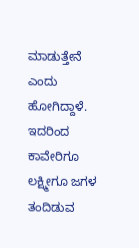ಮಾಡುತ್ತೇನೆ ಎಂದು ಹೋಗಿದ್ದಾಳೆ. ಇದರಿಂದ ಕಾವೇರಿಗೂ ಲಕ್ಷ್ಮೀಗೂ ಜಗಳ ತಂದಿಡುವ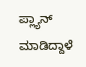ಪ್ಲ್ಯಾನ್ ಮಾಡಿದ್ದಾಳೆ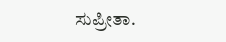ಸುಪ್ರೀತಾ.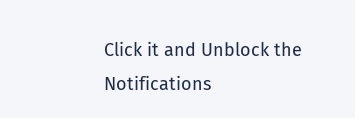Click it and Unblock the Notifications